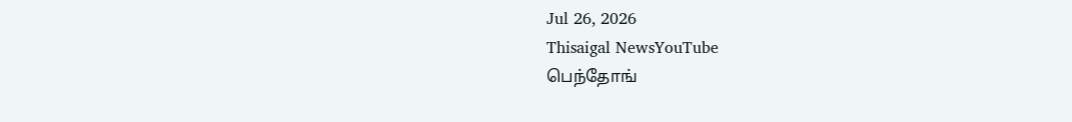Jul 26, 2026
Thisaigal NewsYouTube
பெந்தோங்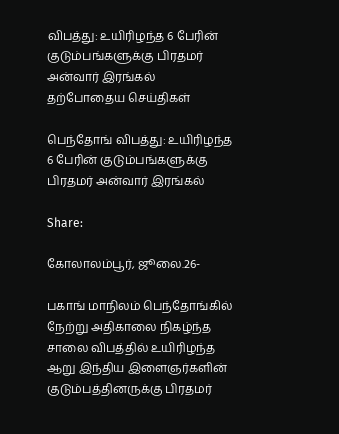விபத்து: உயிரிழந்த 6 பேரின் குடும்பங்களுக்கு பிரதமர் அன்வார் இரங்கல்
தற்போதைய செய்திகள்

பெந்தோங் விபத்து: உயிரிழந்த 6 பேரின் குடும்பங்களுக்கு பிரதமர் அன்வார் இரங்கல்

Share:

கோலாலம்பூர், ஜூலை.26-

பகாங் மாநிலம் பெந்தோங்கில் நேற்று அதிகாலை நிகழ்ந்த சாலை விபத்தில் உயிரிழந்த ஆறு இந்திய இளைஞர்களின் குடும்பத்தினருக்கு பிரதமர்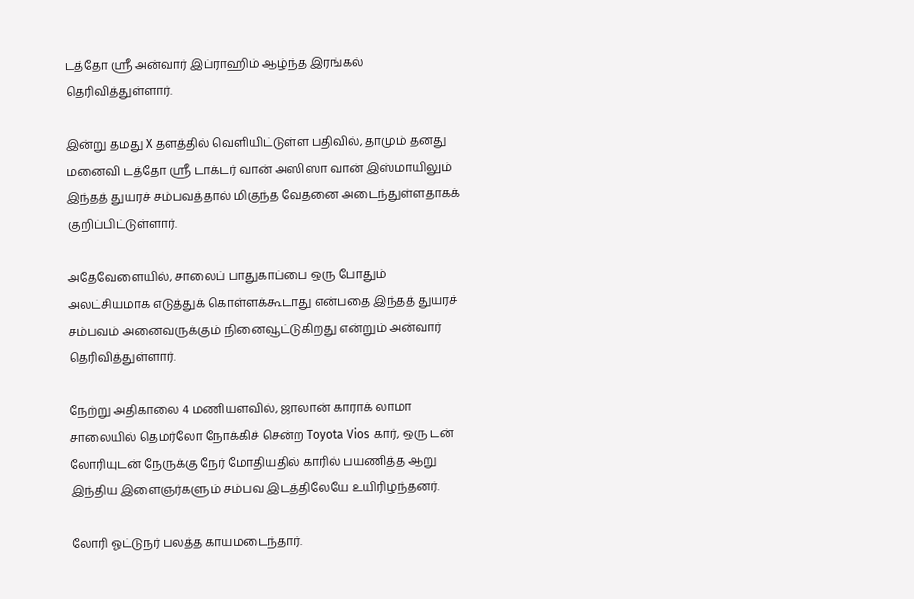டத்தோ ஶ்ரீ அன்வார் இப்ராஹிம் ஆழ்ந்த இரங்கல் தெரிவித்துள்ளார்.

இன்று தமது X தளத்தில் வெளியிட்டுள்ள பதிவில், தாமும் தனது மனைவி டத்தோ ஶ்ரீ டாக்டர் வான் அஸிஸா வான் இஸ்மாயிலும் இந்தத் துயரச் சம்பவத்தால் மிகுந்த வேதனை அடைந்துள்ளதாகக் குறிப்பிட்டுள்ளார்.

அதேவேளையில், சாலைப் பாதுகாப்பை ஒரு போதும் அலட்சியமாக எடுத்துக் கொள்ளக்கூடாது என்பதை இந்தத் துயரச் சம்பவம் அனைவருக்கும் நினைவூட்டுகிறது என்றும் அன்வார் தெரிவித்துள்ளார்.

நேற்று அதிகாலை 4 மணியளவில், ஜாலான் காராக் லாமா சாலையில் தெமர்லோ நோக்கிச் சென்ற Toyota Vios கார், ஒரு டன் லோரியுடன் நேருக்கு நேர் மோதியதில் காரில் பயணித்த ஆறு இந்திய இளைஞர்களும் சம்பவ இடத்திலேயே உயிரிழந்தனர்.

லோரி ஓட்டுநர் பலத்த காயமடைந்தார்.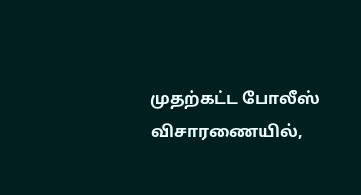முதற்கட்ட போலீஸ் விசாரணையில்,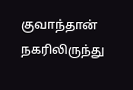குவாந்தான் நகரிலிருந்து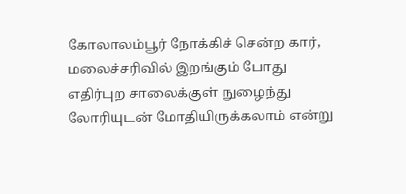கோலாலம்பூர் நோக்கிச் சென்ற கார், மலைச்சரிவில் இறங்கும் போது எதிர்புற சாலைக்குள் நுழைந்து லோரியுடன் மோதியிருக்கலாம் என்று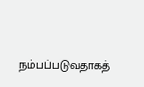நம்பப்படுவதாகத்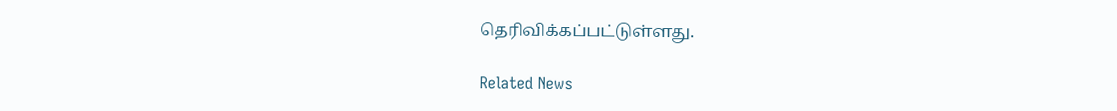தெரிவிக்கப்பட்டுள்ளது.

Related News